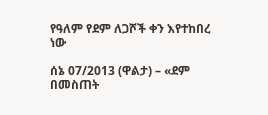የዓለም የደም ለጋሾች ቀን እየተከበረ ነው

ሰኔ 07/2013 (ዋልታ) – «ደም በመስጠት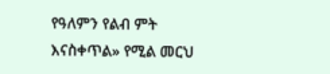የዓለምን የልብ ምት እናስቀጥል» የሚል መርህ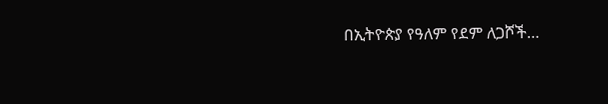በኢትዮጵያ የዓለም የደም ለጋሾች…